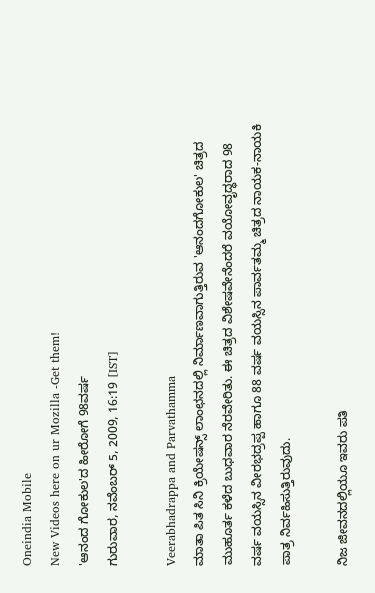Oneindia Mobile
New Videos here on ur Mozilla -Get them!
'ಆನಂದ ಗೋಕುಲ'ದ ಹೀರೋಗೆ 98ವರ್ಷ
ಗುರುವಾರ, ನವೆಂಬರ್ 5, 2009, 16:19 [IST]

Veerabhadrappa and Parvathamma
ಮಾತಾ ಪಿತ ಸಿನಿ ಕ್ರಿಯೇಷನ್ಸ್ ಲಾಂಛನದಲ್ಲಿ ನಿರ್ಮಾಣವಾಗುತ್ತಿರುವ 'ಆನಂದಗೋಕುಲ' ಚಿತ್ರದ ಮುಹೂರ್ತ ಕಳೆದ ಬುಧವಾರ ನೆರವೇರಿತು. ಈ ಚಿತ್ರದ ವಿಶೇಷವೇನೆಂದರೆ ವಯೋವೃದ್ಧರಾದ 98 ವರ್ಷ ವಯಸ್ಸಿನ ವೀರಭದ್ರಪ್ಪ ಹಾಗೂ 88 ವರ್ಷ ವಯಸ್ಸಿನ ಪಾರ್ವತಮ್ಮ ಚಿತ್ರದ ನಾಯಕ-ನಾಯಕಿ ಪಾತ್ರ ನಿರ್ವಹಿಸುತ್ತಿರುವುದು.

ನಿಜ ಜೀವನದಲ್ಲಿಯೂ ಇವರು ಪತಿ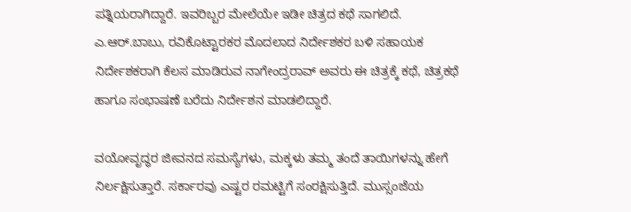ಪತ್ನಿಯರಾಗಿದ್ದಾರೆ. ಇವರಿಬ್ಬರ ಮೇಲೆಯೇ ಇಡೀ ಚಿತ್ರದ ಕಥೆ ಸಾಗಲಿದೆ. ಎ.ಆರ್.ಬಾಬು, ರವಿಕೊಟ್ಟಾರಕರ ಮೊದಲಾದ ನಿರ್ದೇಶಕರ ಬಳಿ ಸಹಾಯಕ ನಿರ್ದೇಶಕರಾಗಿ ಕೆಲಸ ಮಾಡಿರುವ ನಾಗೇಂದ್ರರಾವ್ ಅವರು ಈ ಚಿತ್ರಕ್ಕೆ ಕಥೆ, ಚಿತ್ರಕಥೆ ಹಾಗೂ ಸಂಭಾಷಣೆ ಬರೆದು ನಿರ್ದೇಶನ ಮಾಡಲಿದ್ದಾರೆ.

ವಯೋವೃದ್ಧರ ಜೀವನದ ಸಮಸ್ಯೆಗಳು, ಮಕ್ಕಳು ತಮ್ಮ ತಂದೆ ತಾಯಿಗಳನ್ನು ಹೇಗೆ ನಿರ್ಲಕ್ಷಿಸುತ್ತಾರೆ. ಸರ್ಕಾರವು ಎಷ್ಟರ ರಮಟ್ಟಿಗೆ ಸಂರಕ್ಷಿಸುತ್ತಿದೆ. ಮುಸ್ಸಂಜೆಯ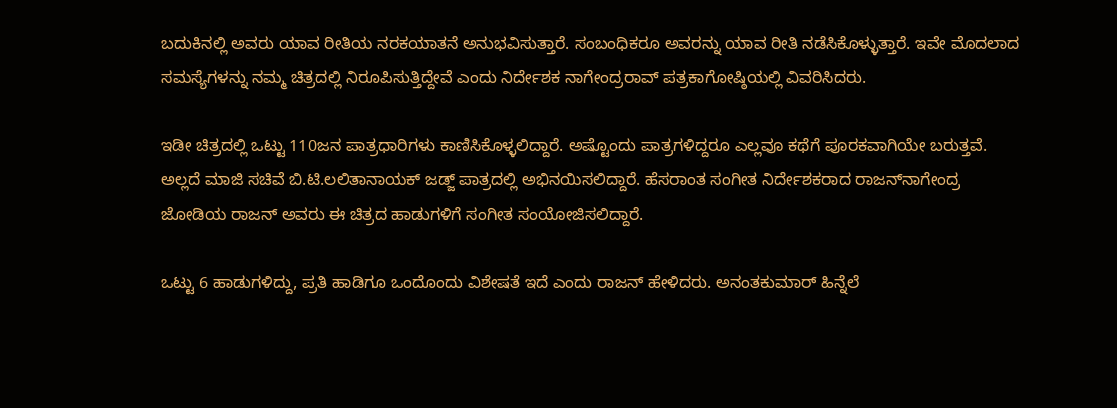ಬದುಕಿನಲ್ಲಿ ಅವರು ಯಾವ ರೀತಿಯ ನರಕಯಾತನೆ ಅನುಭವಿಸುತ್ತಾರೆ. ಸಂಬಂಧಿಕರೂ ಅವರನ್ನು ಯಾವ ರೀತಿ ನಡೆಸಿಕೊಳ್ಳುತ್ತಾರೆ. ಇವೇ ಮೊದಲಾದ ಸಮಸ್ಯೆಗಳನ್ನು ನಮ್ಮ ಚಿತ್ರದಲ್ಲಿ ನಿರೂಪಿಸುತ್ತಿದ್ದೇವೆ ಎಂದು ನಿರ್ದೇಶಕ ನಾಗೇಂದ್ರರಾವ್ ಪತ್ರಕಾಗೋಷ್ಠಿಯಲ್ಲಿ ವಿವರಿಸಿದರು.

ಇಡೀ ಚಿತ್ರದಲ್ಲಿ ಒಟ್ಟು 110ಜನ ಪಾತ್ರಧಾರಿಗಳು ಕಾಣಿಸಿಕೊಳ್ಳಲಿದ್ದಾರೆ. ಅಷ್ಟೊಂದು ಪಾತ್ರಗಳಿದ್ದರೂ ಎಲ್ಲವೂ ಕಥೆಗೆ ಪೂರಕವಾಗಿಯೇ ಬರುತ್ತವೆ. ಅಲ್ಲದೆ ಮಾಜಿ ಸಚಿವೆ ಬಿ.ಟಿ.ಲಲಿತಾನಾಯಕ್ ಜಡ್ಜ್ ಪಾತ್ರದಲ್ಲಿ ಅಭಿನಯಿಸಲಿದ್ದಾರೆ. ಹೆಸರಾಂತ ಸಂಗೀತ ನಿರ್ದೇಶಕರಾದ ರಾಜನ್‌ನಾಗೇಂದ್ರ ಜೋಡಿಯ ರಾಜನ್ ಅವರು ಈ ಚಿತ್ರದ ಹಾಡುಗಳಿಗೆ ಸಂಗೀತ ಸಂಯೋಜಿಸಲಿದ್ದಾರೆ.

ಒಟ್ಟು 6 ಹಾಡುಗಳಿದ್ದು, ಪ್ರತಿ ಹಾಡಿಗೂ ಒಂದೊಂದು ವಿಶೇಷತೆ ಇದೆ ಎಂದು ರಾಜನ್ ಹೇಳಿದರು. ಅನಂತಕುಮಾರ್ ಹಿನ್ನೆಲೆ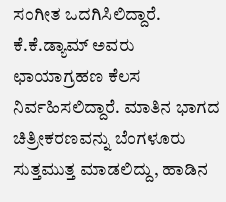ಸಂಗೀತ ಒದಗಿಸಿಲಿದ್ದಾರೆ. ಕೆ.ಕೆ.ಡ್ಯಾಮ್ ಅವರು ಛಾಯಾಗ್ರಹಣ ಕೆಲಸ ನಿರ್ವಹಿಸಲಿದ್ದಾರೆ. ಮಾತಿನ ಭಾಗದ ಚಿತ್ರೀಕರಣವನ್ನು ಬೆಂಗಳೂರು ಸುತ್ತಮುತ್ತ ಮಾಡಲಿದ್ದು, ಹಾಡಿನ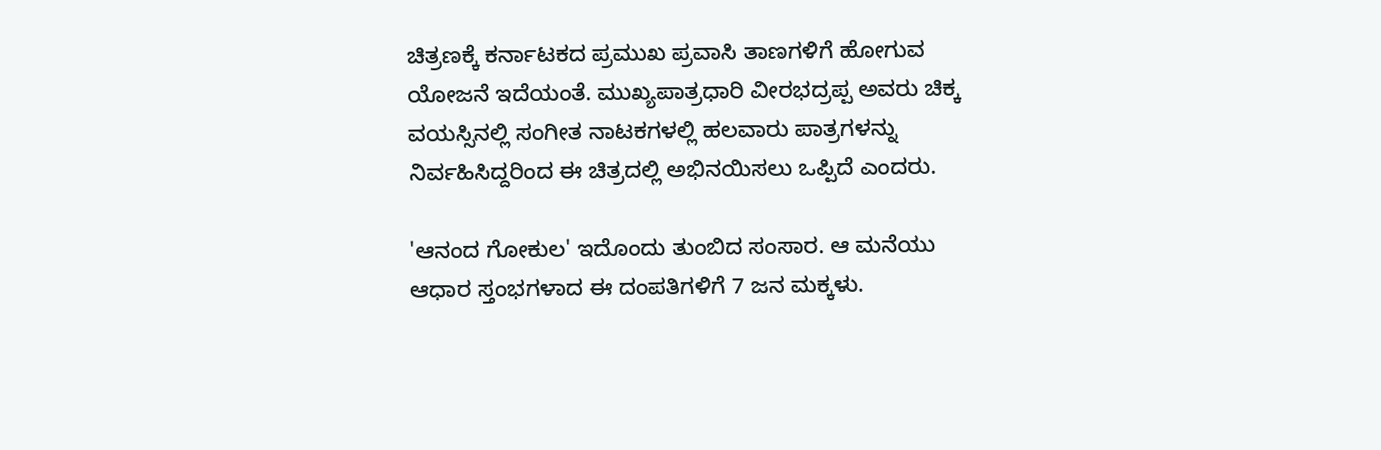ಚಿತ್ರಣಕ್ಕೆ ಕರ್ನಾಟಕದ ಪ್ರಮುಖ ಪ್ರವಾಸಿ ತಾಣಗಳಿಗೆ ಹೋಗುವ ಯೋಜನೆ ಇದೆಯಂತೆ. ಮುಖ್ಯಪಾತ್ರಧಾರಿ ವೀರಭದ್ರಪ್ಪ ಅವರು ಚಿಕ್ಕ ವಯಸ್ಸಿನಲ್ಲಿ ಸಂಗೀತ ನಾಟಕಗಳಲ್ಲಿ ಹಲವಾರು ಪಾತ್ರಗಳನ್ನು ನಿರ್ವಹಿಸಿದ್ದರಿಂದ ಈ ಚಿತ್ರದಲ್ಲಿ ಅಭಿನಯಿಸಲು ಒಪ್ಪಿದೆ ಎಂದರು.

'ಆನಂದ ಗೋಕುಲ' ಇದೊಂದು ತುಂಬಿದ ಸಂಸಾರ. ಆ ಮನೆಯು ಆಧಾರ ಸ್ತಂಭಗಳಾದ ಈ ದಂಪತಿಗಳಿಗೆ 7 ಜನ ಮಕ್ಕಳು.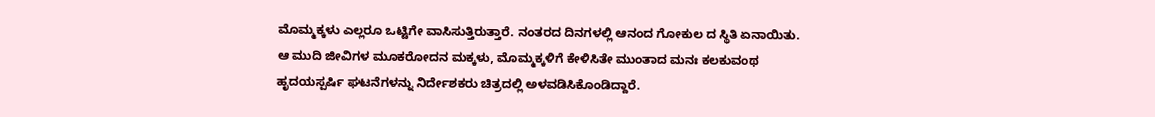ಮೊಮ್ಮಕ್ಕಳು ಎಲ್ಲರೂ ಒಟ್ಟಿಗೇ ವಾಸಿಸುತ್ತಿರುತ್ತಾರೆ. ನಂತರದ ದಿನಗಳಲ್ಲಿ ಆನಂದ ಗೋಕುಲ ದ ಸ್ಥಿತಿ ಏನಾಯಿತು. ಆ ಮುದಿ ಜೀವಿಗಳ ಮೂಕರೋದನ ಮಕ್ಕಳು, ಮೊಮ್ಮಕ್ಕಳಿಗೆ ಕೇಳಿಸಿತೇ ಮುಂತಾದ ಮನಃ ಕಲಕುವಂಥ ಹೃದಯಸ್ಪರ್ಷಿ ಘಟನೆಗಳನ್ನು ನಿರ್ದೇಶಕರು ಚಿತ್ರದಲ್ಲಿ ಅಳವಡಿಸಿಕೊಂಡಿದ್ದಾರೆ.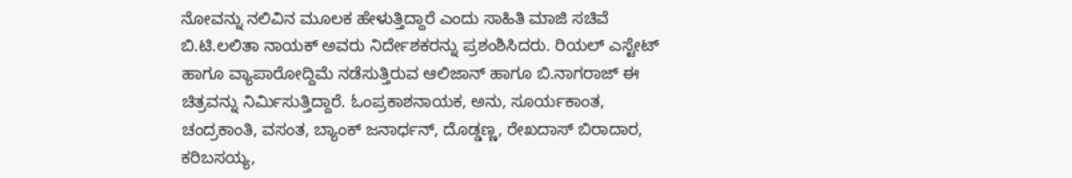ನೋವನ್ನು ನಲಿವಿನ ಮೂಲಕ ಹೇಳುತ್ತಿದ್ದಾರೆ ಎಂದು ಸಾಹಿತಿ ಮಾಜಿ ಸಚಿವೆ ಬಿ.ಟಿ.ಲಲಿತಾ ನಾಯಕ್ ಅವರು ನಿರ್ದೇಶಕರನ್ನು ಪ್ರಶಂಶಿಸಿದರು. ರಿಯಲ್ ಎಸ್ಟೇಟ್ ಹಾಗೂ ವ್ಯಾಪಾರೋದ್ದಿಮೆ ನಡೆಸುತ್ತಿರುವ ಆಲಿಜಾನ್ ಹಾಗೂ ಬಿ.ನಾಗರಾಜ್ ಈ ಚಿತ್ರವನ್ನು ನಿರ್ಮಿಸುತ್ತಿದ್ದಾರೆ. ಓಂಪ್ರಕಾಶನಾಯಕ, ಅನು, ಸೂರ್ಯಕಾಂತ, ಚಂದ್ರಕಾಂತಿ, ವಸಂತ, ಬ್ಯಾಂಕ್ ಜನಾರ್ಧನ್, ದೊಡ್ಡಣ್ಣ, ರೇಖದಾಸ್ ಬಿರಾದಾರ, ಕರಿಬಸಯ್ಯ,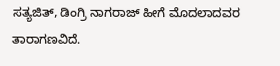ಸತ್ಯಜಿತ್, ಡಿಂಗ್ರಿ ನಾಗರಾಜ್ ಹೀಗೆ ಮೊದಲಾದವರ ತಾರಾಗಣವಿದೆ.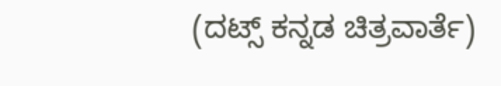(ದಟ್ಸ್ ಕನ್ನಡ ಚಿತ್ರವಾರ್ತೆ)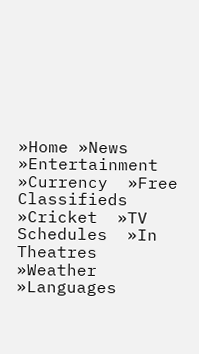»Home »News  »Entertainment  »Currency  »Free Classifieds  »Cricket  »TV Schedules  »In Theatres  »Weather  »Languages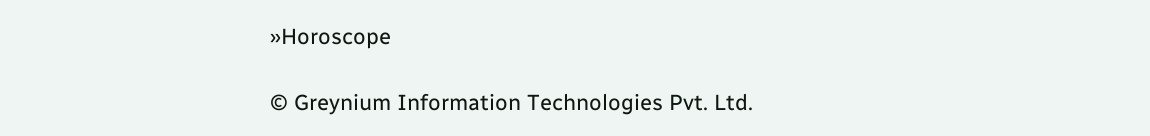»Horoscope

© Greynium Information Technologies Pvt. Ltd.